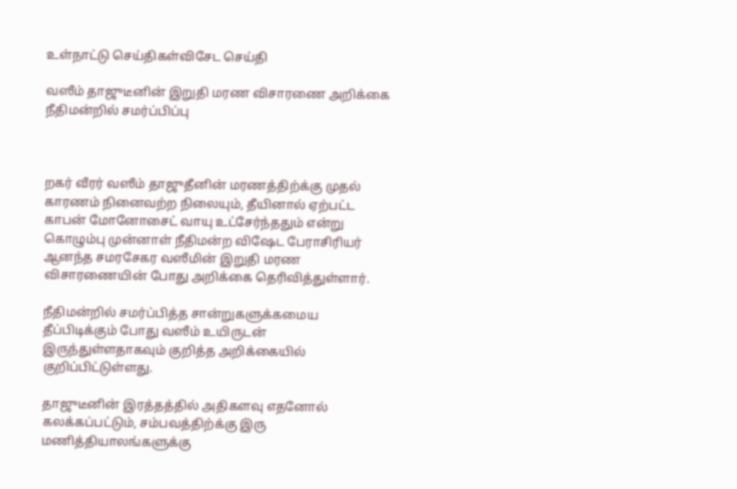உள்நாட்டு செய்திகள்விசேட செய்தி

வஸீம் தாஜுடீனின் இறுதி மரண விசாரணை அறிக்கை நீதிமன்றில் சமர்ப்பிப்பு



றகர் வீரர் வஸீம் தாஜுதீனின் மரணத்திற்க்கு முதல் காரணம் நினைவற்ற நிலையும், தீயினால் ஏற்பட்ட காபன் மோனோசைட் வாயு உட்சேர்ந்ததும் என்று கொழும்பு முன்னாள் நீதிமன்ற விஷேட பேராசிரியர் ஆனந்த சமரசேகர வஸீமின் இறுதி மரண விசாரணையின் போது அறிக்கை தெரிவித்துள்ளார்.

நீதிமன்றில் சமர்ப்பித்த சான்றுகளுக்கமைய தீப்பிடிக்கும் போது வஸீம் உயிருடன் இருந்துள்ளதாகவும் குறித்த அறிக்கையில் குறிப்பிட்டுள்ளது.

தாஜுடீனின் இரத்தத்தில் அதிகளவு எதனோல் கலக்கப்பட்டும், சம்பவத்திற்க்கு இரு மணித்தியாலங்களுக்கு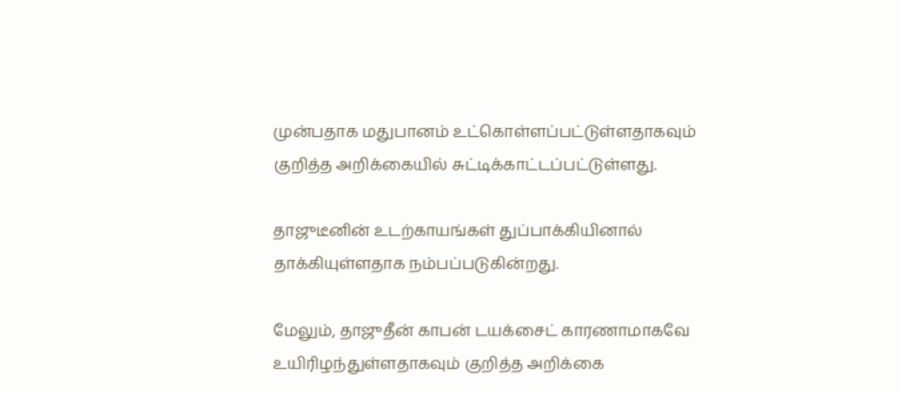முன்பதாக மதுபானம் உட்கொள்ளப்பட்டுள்ளதாகவும் குறித்த அறிக்கையில் சுட்டிக்காட்டப்பட்டுள்ளது.

தாஜுடீனின் உடற்காயங்கள் துப்பாக்கியினால் தாக்கியுள்ளதாக நம்பப்படுகின்றது.

மேலும், தாஜுதீன் காபன் டயக்சைட் காரணாமாகவே உயிரிழந்துள்ளதாகவும் குறித்த அறிக்கை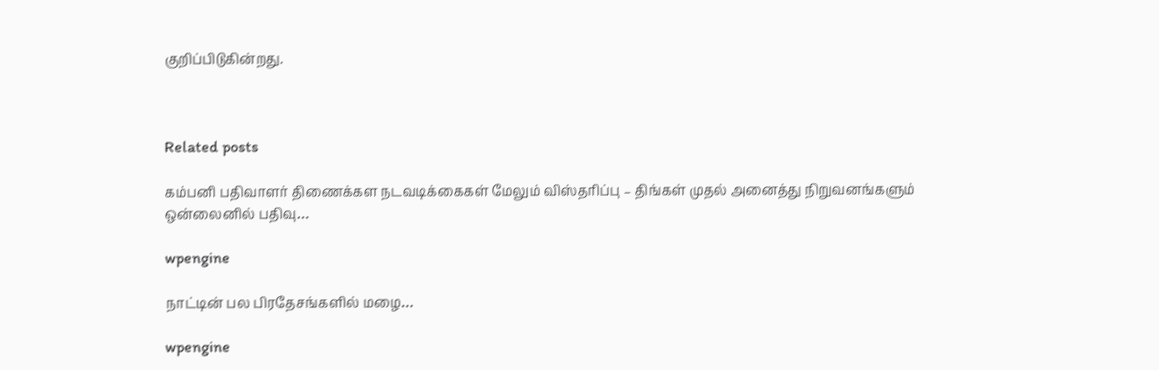குறிப்பிடுகின்றது.



Related posts

கம்பனி பதிவாளர் திணைக்கள நடவடிக்கைகள் மேலும் விஸ்தரிப்பு – திங்கள் முதல் அனைத்து நிறுவனங்களும் ஒன்லைனில் பதிவு…

wpengine

நாட்டின் பல பிரதேசங்களில் மழை…

wpengine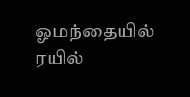ஓமந்தையில் ரயில்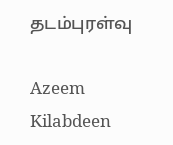தடம்புரள்வு

Azeem Kilabdeen